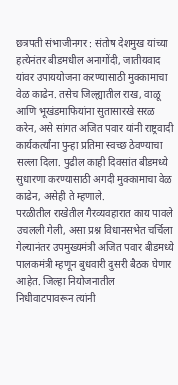छत्रपती संभाजीनगर : संतोष देशमुख यांच्या हत्येनंतर बीडमधील अनागोंदी, जातीयवाद यांवर उपाययोजना करण्यासाठी मुक्कामाचा वेळ काढेन. तसेच जिल्ह्यातील राख, वाळू आणि भूखंडमाफियांना सुतासारखे सरळ करेन, असे सांगत अजित पवार यांनी राष्ट्रवादी कार्यकर्त्यांना पुन्हा प्रतिमा स्वच्छ ठेवण्याचा सल्ला दिला. पुढील काही दिवसांत बीडमध्ये सुधारणा करण्यासाठी अगदी मुक्कामाचा वेळ काढेन, असेही ते म्हणाले.
परळीतील राखेतील गैरव्यवहारात काय पावले उचलली गेली, असा प्रश्न विधानसभेत चर्चिला गेल्यानंतर उपमुख्यमंत्री अजित पवार बीडमध्ये पालकमंत्री म्हणून बुधवारी दुसरी बैठक घेणार आहेत. जिल्हा नियोजनातील निधीवाटपावरून त्यांनी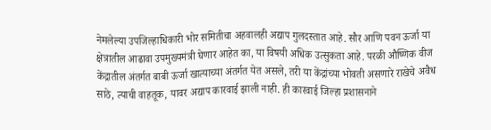नेमलेल्या उपजिल्हाधिकारी भोर समितीचा अहवालही अद्याप गुलदस्तात आहे. सौर आणि पवन ऊर्जा या क्षेत्रातील आढावा उपमुख्यमंत्री घेणार आहेत का, या विषयी अधिक उत्सुकता आहे. परळी औष्णिक वीज केंद्रातील अंतर्गत बाबी ऊर्जा खात्याच्या अंतर्गत येत असले, तरी या केंद्रांच्या भोवती असणारे राखेचे अवैध साठे, त्याची वाहतूक, यावर अद्याप कारवाई झाली नाही. ही कारवाई जिल्हा प्रशासनाने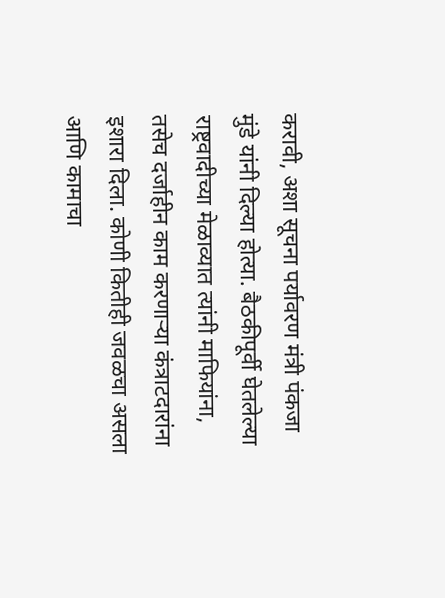करावी, अशा सूचना पर्यावरण मंत्री पंकजा मुंडे यांनी दिल्या होत्या. बैठकीपूर्वी घेतलेल्या राष्ट्रवादीच्या मेळाव्यात त्यांनी माफियांना, तसेच दर्जाहीन काम करणाऱ्या कंत्राटदारांना इशारा दिला. कोणी कितीही जवळचा असला आणि कामाचा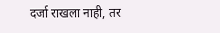दर्जा राखला नाही, तर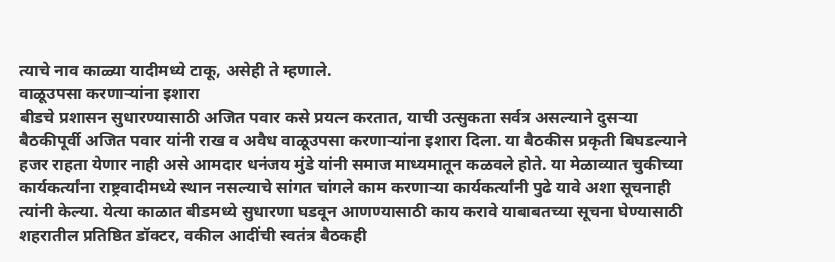त्याचे नाव काळ्या यादीमध्ये टाकू, असेही ते म्हणाले.
वाळूउपसा करणाऱ्यांना इशारा
बीडचे प्रशासन सुधारण्यासाठी अजित पवार कसे प्रयत्न करतात, याची उत्सुकता सर्वत्र असल्याने दुसऱ्या बैठकीपूर्वी अजित पवार यांनी राख व अवैध वाळूउपसा करणाऱ्यांना इशारा दिला. या बैठकीस प्रकृती बिघडल्याने हजर राहता येणार नाही असे आमदार धनंजय मुंडे यांनी समाज माध्यमातून कळवले होते. या मेळाव्यात चुकीच्या कार्यकर्त्यांना राष्ट्रवादीमध्ये स्थान नसल्याचे सांगत चांगले काम करणाऱ्या कार्यकर्त्यांनी पुढे यावे अशा सूचनाही त्यांनी केल्या. येत्या काळात बीडमध्ये सुधारणा घडवून आणण्यासाठी काय करावे याबाबतच्या सूचना घेण्यासाठी शहरातील प्रतिष्ठित डॉक्टर, वकील आदींची स्वतंत्र बैठकही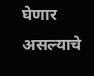घेणार असल्याचे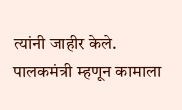त्यांनी जाहीर केले. पालकमंत्री म्हणून कामाला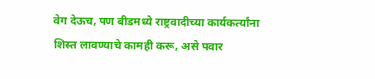वेग देऊच, पण बीडमध्ये राष्ट्रवादीच्या कार्यकर्त्यांना शिस्त लावण्याचे कामही करू, असे पवार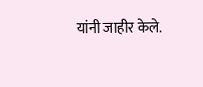यांनी जाहीर केले.